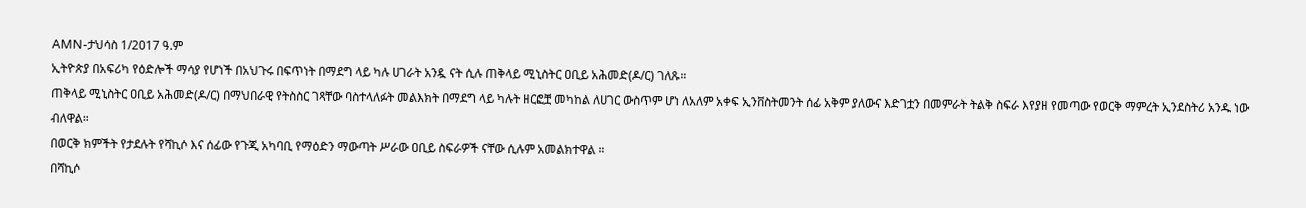AMN-ታህሳስ 1/2017 ዓ.ም
ኢትዮጵያ በአፍሪካ የዕድሎች ማሳያ የሆነች በአህጉሩ በፍጥነት በማደግ ላይ ካሉ ሀገራት አንዷ ናት ሲሉ ጠቅላይ ሚኒስትር ዐቢይ አሕመድ(ዶ/ር) ገለጹ።
ጠቅላይ ሚኒስትር ዐቢይ አሕመድ(ዶ/ር) በማህበራዊ የትስስር ገጻቸው ባስተላለፉት መልእክት በማደግ ላይ ካሉት ዘርፎቿ መካከል ለሀገር ውስጥም ሆነ ለአለም አቀፍ ኢንቨስትመንት ሰፊ አቅም ያለውና እድገቷን በመምራት ትልቅ ስፍራ እየያዘ የመጣው የወርቅ ማምረት ኢንደስትሪ አንዱ ነው ብለዋል።
በወርቅ ክምችት የታደሉት የሻኪሶ እና ሰፊው የጉጂ አካባቢ የማዕድን ማውጣት ሥራው ዐቢይ ስፍራዎች ናቸው ሲሉም አመልክተዋል ።
በሻኪሶ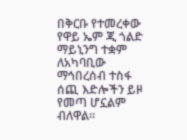በቅርቡ የተመረቀው የዋይ ኤም ጂ ጎልድ ማይኒንግ ተቋም ለአካባቢው ማኅበረሰብ ተስፋ ሰጪ እድሎችን ይዞ የመጣ ሆኗልም ብለዋል።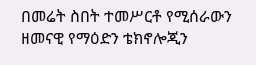በመሬት ስበት ተመሥርቶ የሚሰራውን ዘመናዊ የማዕድን ቴክኖሎጂን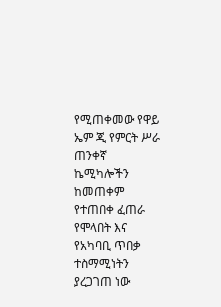የሚጠቀመው የዋይ ኤም ጂ የምርት ሥራ ጠንቀኛ ኬሚካሎችን ከመጠቀም የተጠበቀ ፈጠራ የሞላበት እና የአካባቢ ጥበቃ ተስማሚነትን ያረጋገጠ ነው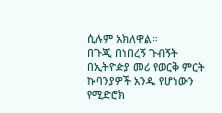ሲሉም አክለዋል።
በጉጂ በነበረኝ ጉብኝት በኢትዮዽያ መሪ የወርቅ ምርት ኩባንያዎች አንዱ የሆነውን የሚድሮክ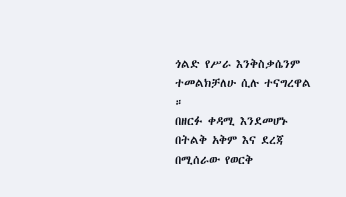ጎልድ የሥራ እንቅስቃሴንም ተመልክቻለሁ ሲሉ ተናግረዋል ።
በዘርፉ ቀዳሚ እንደመሆኑ በትልቅ አቅም እና ደረጃ በሚሰራው የወርቅ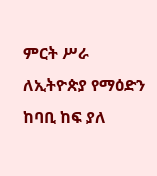ምርት ሥራ ለኢትዮጵያ የማዕድን ከባቢ ከፍ ያለ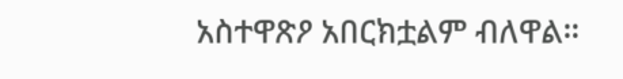አስተዋጽዖ አበርክቷልም ብለዋል።